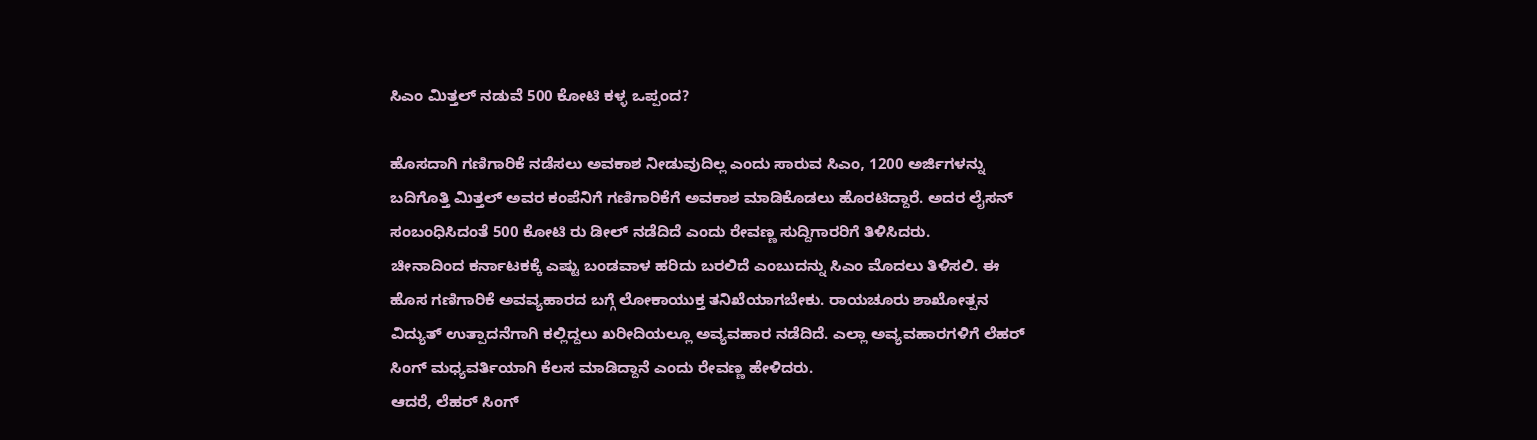ಸಿಎಂ ಮಿತ್ತಲ್ ನಡುವೆ 500 ಕೋಟಿ ಕಳ್ಳ ಒಪ್ಪಂದ?

ಹೊಸದಾಗಿ ಗಣಿಗಾರಿಕೆ ನಡೆಸಲು ಅವಕಾಶ ನೀಡುವುದಿಲ್ಲ ಎಂದು ಸಾರುವ ಸಿಎಂ, 1200 ಅರ್ಜಿಗಳನ್ನು ಬದಿಗೊತ್ತಿ ಮಿತ್ತಲ್ ಅವರ ಕಂಪೆನಿಗೆ ಗಣಿಗಾರಿಕೆಗೆ ಅವಕಾಶ ಮಾಡಿಕೊಡಲು ಹೊರಟಿದ್ದಾರೆ. ಅದರ ಲೈಸನ್ ಸಂಬಂಧಿಸಿದಂತೆ 500 ಕೋಟಿ ರು ಡೀಲ್ ನಡೆದಿದೆ ಎಂದು ರೇವಣ್ಣ ಸುದ್ದಿಗಾರರಿಗೆ ತಿಳಿಸಿದರು.
ಚೀನಾದಿಂದ ಕರ್ನಾಟಕಕ್ಕೆ ಎಷ್ಟು ಬಂಡವಾಳ ಹರಿದು ಬರಲಿದೆ ಎಂಬುದನ್ನು ಸಿಎಂ ಮೊದಲು ತಿಳಿಸಲಿ. ಈ ಹೊಸ ಗಣಿಗಾರಿಕೆ ಅವವ್ಯಹಾರದ ಬಗ್ಗೆ ಲೋಕಾಯುಕ್ತ ತನಿಖೆಯಾಗಬೇಕು. ರಾಯಚೂರು ಶಾಖೋತ್ಪನ ವಿದ್ಯುತ್ ಉತ್ಪಾದನೆಗಾಗಿ ಕಲ್ಲಿದ್ದಲು ಖರೀದಿಯಲ್ಲೂ ಅವ್ಯವಹಾರ ನಡೆದಿದೆ. ಎಲ್ಲಾ ಅವ್ಯವಹಾರಗಳಿಗೆ ಲೆಹರ್ ಸಿಂಗ್ ಮಧ್ಯವರ್ತಿಯಾಗಿ ಕೆಲಸ ಮಾಡಿದ್ದಾನೆ ಎಂದು ರೇವಣ್ಣ ಹೇಳಿದರು.
ಆದರೆ, ಲೆಹರ್ ಸಿಂಗ್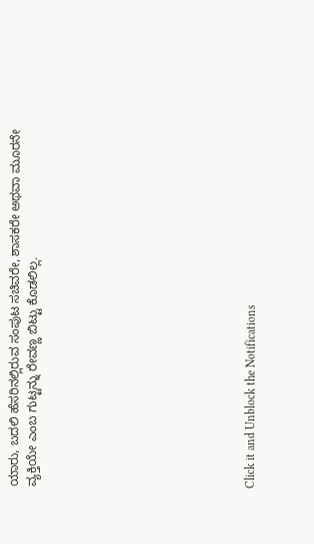ಯಾರು, ಬದಲಿ ಹೆಸರಿನಲ್ಲಿರುವ ಸಂಪುಟ ಸಚಿವರೇ, ಶಾಸಕರೇ ಅಥವಾ ಮೂರನೇ ವ್ಯಕ್ತಿಯೇ ಎಂಬ ಗುಟ್ಟನ್ನು ರೇವಣ್ಣ ಬಿಟ್ಟು ಕೊಡಲಿಲ್ಲ.











Click it and Unblock the Notifications